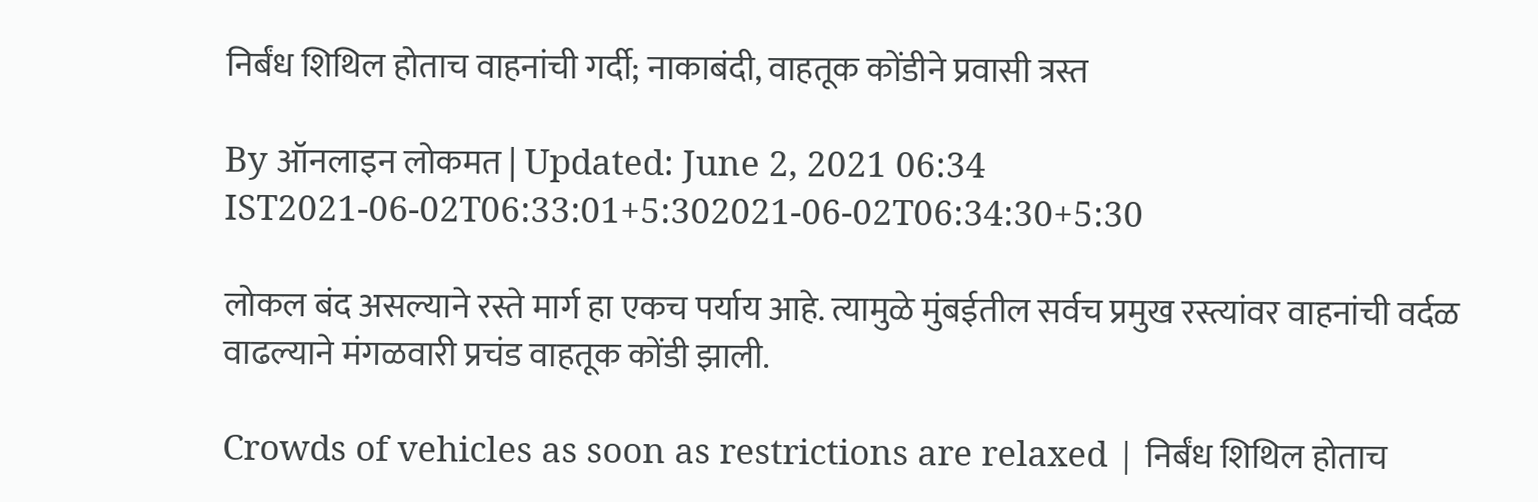निर्बंध शिथिल होताच वाहनांची गर्दी; नाकाबंदी, वाहतूक कोंडीने प्रवासी त्रस्त

By ऑनलाइन लोकमत | Updated: June 2, 2021 06:34 IST2021-06-02T06:33:01+5:302021-06-02T06:34:30+5:30

लोकल बंद असल्याने रस्ते मार्ग हा एकच पर्याय आहे. त्यामुळे मुंबईतील सर्वच प्रमुख रस्त्यांवर वाहनांची वर्दळ वाढल्याने मंगळवारी प्रचंड वाहतूक कोंडी झाली.

Crowds of vehicles as soon as restrictions are relaxed | निर्बंध शिथिल होताच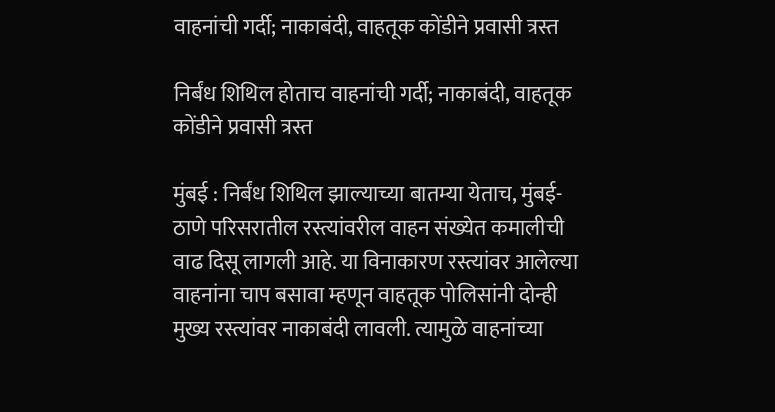वाहनांची गर्दी; नाकाबंदी, वाहतूक कोंडीने प्रवासी त्रस्त

निर्बंध शिथिल होताच वाहनांची गर्दी; नाकाबंदी, वाहतूक कोंडीने प्रवासी त्रस्त

मुंबई : निर्बंध शिथिल झाल्याच्या बातम्या येताच, मुंबई-ठाणे परिसरातील रस्त्यांवरील वाहन संख्येत कमालीची वाढ दिसू लागली आहे. या विनाकारण रस्त्यांवर आलेल्या वाहनांना चाप बसावा म्हणून वाहतूक पोलिसांनी दोन्ही मुख्य रस्त्यांवर नाकाबंदी लावली. त्यामुळे वाहनांच्या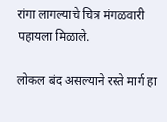रांगा लागल्याचे चित्र मंगळवारी पहायला मिळाले.

लोकल बंद असल्याने रस्ते मार्ग हा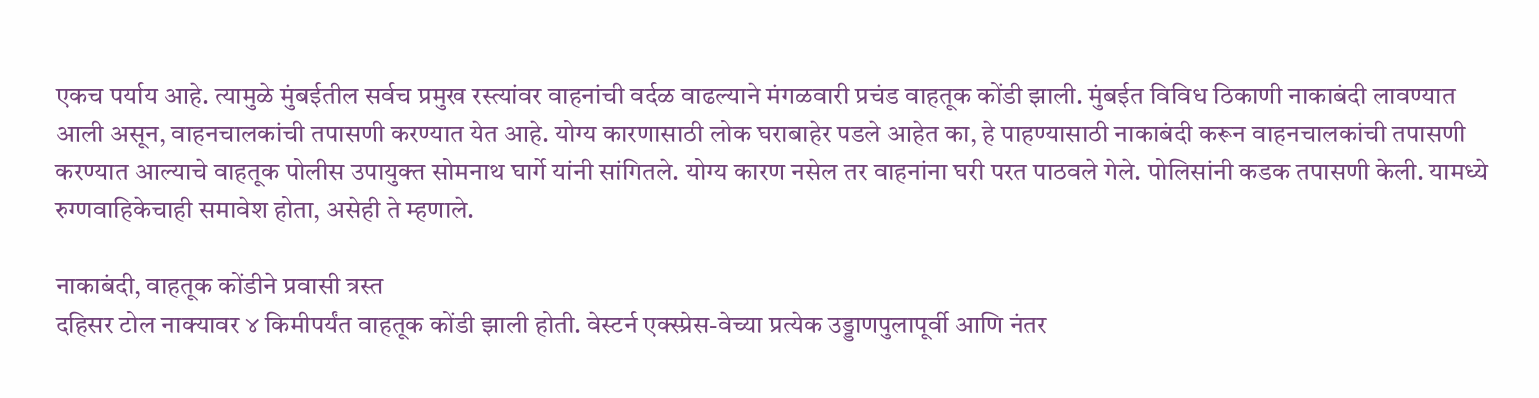एकच पर्याय आहे. त्यामुळे मुंबईतील सर्वच प्रमुख रस्त्यांवर वाहनांची वर्दळ वाढल्याने मंगळवारी प्रचंड वाहतूक कोंडी झाली. मुंबईत विविध ठिकाणी नाकाबंदी लावण्यात आली असून, वाहनचालकांची तपासणी करण्यात येत आहे. योग्य कारणासाठी लोक घराबाहेर पडले आहेत का, हे पाहण्यासाठी नाकाबंदी करून वाहनचालकांची तपासणी करण्यात आल्याचे वाहतूक पोलीस उपायुक्त सोमनाथ घार्गे यांनी सांगितले. योग्य कारण नसेल तर वाहनांना घरी परत पाठवले गेले. पोलिसांनी कडक तपासणी केली. यामध्ये रुग्णवाहिकेचाही समावेश होता, असेही ते म्हणाले.

नाकाबंदी, वाहतूक कोंडीने प्रवासी त्रस्त
दहिसर टोल नाक्यावर ४ किमीपर्यंत वाहतूक कोंडी झाली होती. वेस्टर्न एक्स्प्रेस-वेच्या प्रत्येक उड्डाणपुलापूर्वी आणि नंतर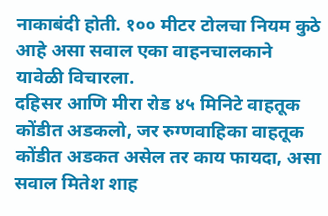नाकाबंदी होती. १०० मीटर टोलचा नियम कुठे आहे असा सवाल एका वाहनचालकाने यावेळी विचारला.
दहिसर आणि मीरा रोड ४५ मिनिटे वाहतूक कोंडीत अडकलो, जर रुग्णवाहिका वाहतूक कोंडीत अडकत असेल तर काय फायदा, असा सवाल मितेश शाह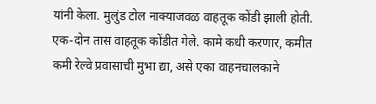यांनी केला. मुलुंड टोल नाक्याजवळ वाहतूक कोंडी झाली होती. एक-दोन तास वाहतूक कोंडीत गेले. कामे कधी करणार, कमीत कमी रेल्वे प्रवासाची मुभा द्या, असे एका वाहनचालकाने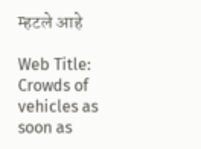म्हटले आहे

Web Title: Crowds of vehicles as soon as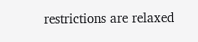restrictions are relaxed